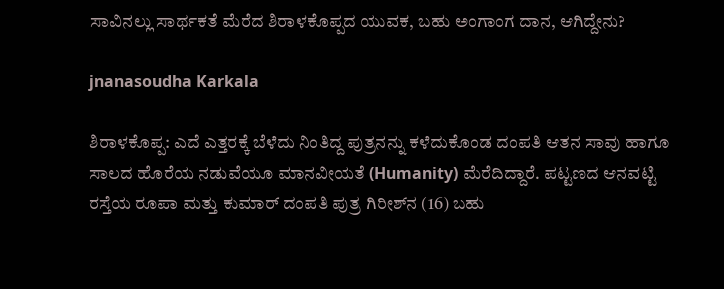ಸಾವಿನಲ್ಲು ಸಾರ್ಥಕತೆ ಮೆರೆದ ಶಿರಾಳಕೊಪ್ಪದ ಯುವಕ, ಬಹು ಅಂಗಾಂಗ ದಾನ, ಆಗಿದ್ದೇನು?

jnanasoudha Karkala

ಶಿರಾಳಕೊಪ್ಪ: ಎದೆ ಎತ್ತರಕ್ಕೆ ಬೆಳೆದು ನಿಂತಿದ್ದ ಪುತ್ರನನ್ನು ಕಳೆದುಕೊಂಡ ದಂಪತಿ ಆತನ ಸಾವು ಹಾಗೂ ಸಾಲದ ಹೊರೆಯ ನಡುವೆಯೂ ಮಾನವೀಯತೆ (Humanity) ಮೆರೆದಿದ್ದಾರೆ. ಪಟ್ಟಣದ ಆನವಟ್ಟಿ ರಸ್ತೆಯ ರೂಪಾ ಮತ್ತು ಕುಮಾರ್ ದಂಪತಿ ಪುತ್ರ ಗಿರೀಶ್‌ನ (16) ಬಹು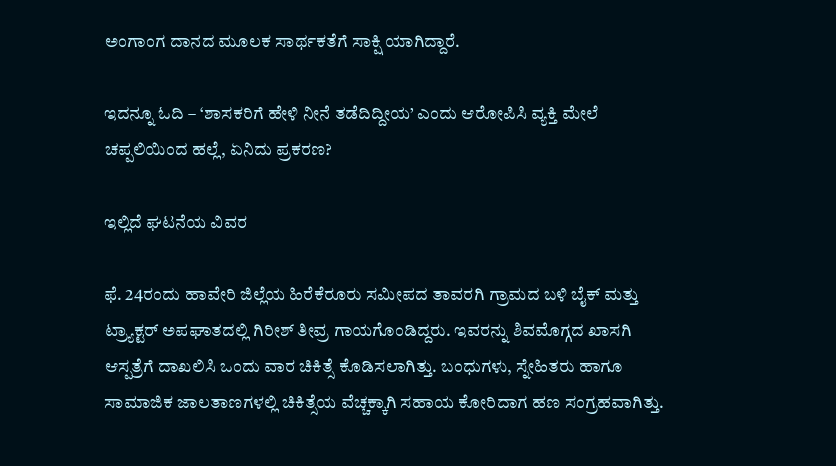ಅಂಗಾಂಗ ದಾನದ ಮೂಲಕ ಸಾರ್ಥಕತೆಗೆ ಸಾಕ್ಷಿ ಯಾಗಿದ್ದಾರೆ.

ಇದನ್ನೂ ಓದಿ – ‘ಶಾಸಕರಿಗೆ ಹೇಳಿ ನೀನೆ ತಡೆದಿದ್ದೀಯ’ ಎಂದು ಆರೋಪಿಸಿ ವ್ಯಕ್ತಿ ಮೇಲೆ ಚಪ್ಪಲಿಯಿಂದ ಹಲ್ಲೆ, ಏನಿದು ಪ್ರಕರಣ?

ಇಲ್ಲಿದೆ ಘಟನೆಯ ವಿವರ

ಫೆ. 24ರಂದು ಹಾವೇರಿ ಜಿಲ್ಲೆಯ ಹಿರೆಕೆರೂರು ಸಮೀಪದ ತಾವರಗಿ ಗ್ರಾಮದ ಬಳಿ ಬೈಕ್‌ ಮತ್ತು ಟ್ರ್ಯಾಕ್ಟ‌ರ್ ಅಪಘಾತದಲ್ಲಿ ಗಿರೀಶ್ ತೀವ್ರ ಗಾಯಗೊಂಡಿದ್ದರು. ಇವರನ್ನು ಶಿವಮೊಗ್ಗದ ಖಾಸಗಿ ಆಸ್ಪತ್ರೆಗೆ ದಾಖಲಿಸಿ ಒಂದು ವಾರ ಚಿಕಿತ್ಸೆ ಕೊಡಿಸಲಾಗಿತ್ತು. ಬಂಧುಗಳು, ಸ್ನೇಹಿತರು ಹಾಗೂ ಸಾಮಾಜಿಕ ಜಾಲತಾಣಗಳಲ್ಲಿ ಚಿಕಿತ್ಸೆಯ ವೆಚ್ಚಕ್ಕಾಗಿ ಸಹಾಯ ಕೋರಿದಾಗ ಹಣ ಸಂಗ್ರಹವಾಗಿತ್ತು.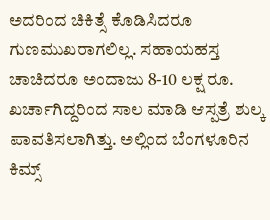ಅದರಿಂದ ಚಿಕಿತ್ಸೆ ಕೊಡಿಸಿದರೂ ಗುಣಮುಖರಾಗಲಿಲ್ಲ. ಸಹಾಯಹಸ್ತ ಚಾಚಿದರೂ ಅಂದಾಜು 8-10 ಲಕ್ಷ ರೂ. ಖರ್ಚಾಗಿದ್ದರಿಂದ ಸಾಲ ಮಾಡಿ ಆಸ್ಪತ್ರೆ ಶುಲ್ಕ ಪಾವತಿಸಲಾಗಿತ್ತು. ಅಲ್ಲಿಂದ ಬೆಂಗಳೂರಿನ ಕಿಮ್ಸ್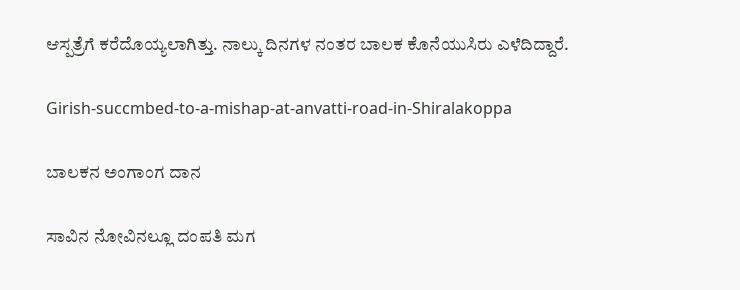ಆಸ್ಪತ್ರೆಗೆ ಕರೆದೊಯ್ಯಲಾಗಿತ್ತು. ನಾಲ್ಕು ದಿನಗಳ ನಂತರ ಬಾಲಕ ಕೊನೆಯುಸಿರು ಎಳೆದಿದ್ದಾರೆ.

Girish-succmbed-to-a-mishap-at-anvatti-road-in-Shiralakoppa

ಬಾಲಕನ ಅಂಗಾಂಗ ದಾನ

ಸಾವಿನ ನೋವಿನಲ್ಲೂ ದಂಪತಿ ಮಗ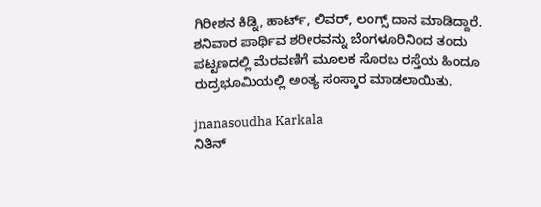ಗಿರೀಶನ ಕಿಡ್ನಿ, ಹಾರ್ಟ್, ಲಿವರ್, ಲಂಗ್ಸ್ ದಾನ ಮಾಡಿದ್ದಾರೆ. ಶನಿವಾರ ಪಾರ್ಥಿವ ಶರೀರವನ್ನು ಬೆಂಗಳೂರಿನಿಂದ ತಂದು ಪಟ್ಟಣದಲ್ಲಿ ಮೆರವಣಿಗೆ ಮೂಲಕ ಸೊರಬ ರಸ್ತೆಯ ಹಿಂದೂ ರುದ್ರಭೂಮಿಯಲ್ಲಿ ಅಂತ್ಯ ಸಂಸ್ಕಾರ ಮಾಡಲಾಯಿತು.

jnanasoudha Karkala
ನಿತಿನ್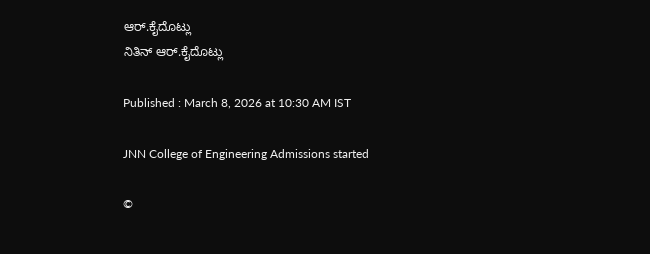ಆರ್‌.ಕೈದೊಟ್ಲು
ನಿತಿನ್ ಆರ್‌.ಕೈದೊಟ್ಲು

Published : March 8, 2026 at 10:30 AM IST

JNN College of Engineering Admissions started

©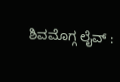ಶಿವಮೊಗ್ಗ ಲೈವ್‌ :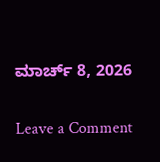ಮಾರ್ಚ್ 8, 2026

Leave a Comment